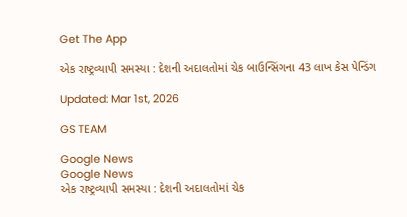Get The App

એક રાષ્ટ્રવ્યાપી સમસ્યા : દેશની અદાલતોમાં ચેક બાઉન્સિંગના 43 લાખ કેસ પેન્ડિંગ

Updated: Mar 1st, 2026

GS TEAM

Google News
Google News
એક રાષ્ટ્રવ્યાપી સમસ્યા : દેશની અદાલતોમાં ચેક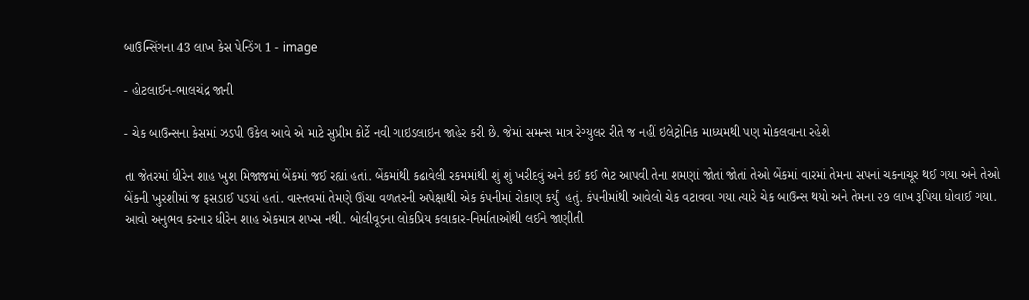બાઉન્સિંગના 43 લાખ કેસ પેન્ડિંગ 1 - image

- હોટલાઈન-ભાલચંદ્ર જાની

- ચેક બાઉન્સના કેસમાં ઝડપી ઉકેલ આવે એ માટે સુપ્રીમ કોર્ટે નવી ગાઇડલાઇન જાહેર કરી છે. જેમાં સમન્સ માત્ર રેગ્યુલર રીતે જ નહીં ઇલેટ્રોનિક માધ્યમથી પણ મોકલવાના રહેશે

તા જેતરમાં ધીરેન શાહ ખુશ મિજાજમાં બેંકમાં જઈ રહ્યાં હતાં. બેંકમાંથી કઢાવેલી રકમમાંથી શું શું ખરીદવું અને કઈ કઈ ભેટ આપવી તેના શમણાં જોતાં જોતાં તેઓ બેંકમાં વારમાં તેમના સપનાં ચકનાચૂર થઈ ગયા અને તેઓ બેંકની ખુરશીમાં જ ફસડાઈ પડયાં હતાં. વાસ્તવમાં તેમણે ઊંચા વળતરની અપેક્ષાથી એક કંપનીમાં રોકાણ કર્યું  હતું. કંપનીમાંથી આવેલો ચેક વટાવવા ગયા ત્યારે ચેક બાઉન્સ થયો અને તેમના ૨૭ લાખ રૂપિયા ધોવાઈ ગયા. આવો અનુભવ કરનાર ધીરેન શાહ એકમાત્ર શખ્સ નથી. બોલીવૂડના લોકપ્રિય કલાકાર-નિર્માતાઓથી લઈને જાણીતી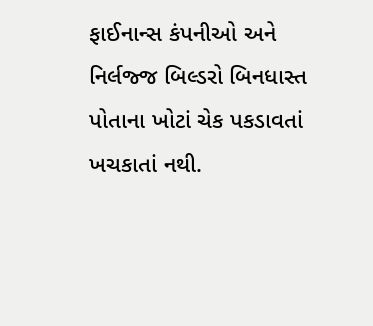ફાઈનાન્સ કંપનીઓ અને નિર્લજ્જ બિલ્ડરો બિનધાસ્ત પોતાના ખોટાં ચેક પકડાવતાં ખચકાતાં નથી.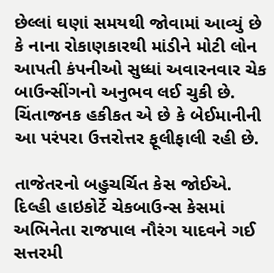છેલ્લાં ઘણાં સમયથી જોવામાં આવ્યું છે કે નાના રોકાણકારથી માંડીને મોટી લોન આપતી કંપનીઓ સુધ્ધાં અવારનવાર ચેક બાઉન્સીંગનો અનુભવ લઈ ચુકી છે. ચિંતાજનક હકીકત એ છે કે બેઈમાનીની આ પરંપરા ઉત્તરોત્તર ફૂલીફાલી રહી છે.

તાજેતરનો બહુચર્ચિત કેસ જોઈએ. દિલ્હી હાઇકોર્ટે ચેકબાઉન્સ કેસમાં અભિનેતા રાજપાલ નૌરંગ યાદવને ગઈ સત્તરમી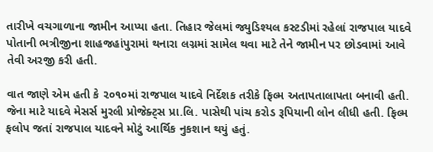તારીખે વચગાળાના જામીન આપ્યા હતા. તિહાર જેલમાં જ્યુડિશ્યલ કસ્ટડીમાં રહેલાં રાજપાલ યાદવે પોતાની ભત્રીજીના શાહજહાંપુરામાં થનારા લગ્નમાં સામેલ થવા માટે તેને જામીન પર છોડવામાં આવે તેવી અરજી કરી હતી.

વાત જાણે એમ હતી કે ૨૦૧૦માં રાજપાલ યાદવે નિર્દેશક તરીકે ફિલ્મ અતાપતાલાપતા બનાવી હતી. જેના માટે યાદવે મેસર્સ મુરલી પ્રોજેક્ટ્સ પ્રા.લિ. પાસેથી પાંચ કરોડ રૂપિયાની લોન લીધી હતી. ફિલ્મ ફલોપ જતાં રાજપાલ યાદવને મોટું આર્થિક નુકશાન થયું હતું.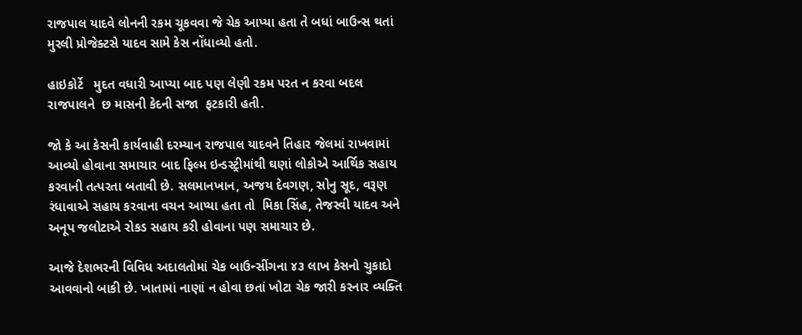રાજપાલ યાદવે લોનની રકમ ચૂકવવા જે ચેક આપ્યા હતા તે બધાં બાઉન્સ થતાં મુરલી પ્રોજેક્ટસે યાદવ સામે કેસ નોંધાવ્યો હતો.

હાઇકોર્ટે   મુદત વધારી આપ્યા બાદ પણ લેણી રકમ પરત ન કરવા બદલ રાજપાલને  છ માસની કેદની સજા  ફટકારી હતી.

જો કે આ કેસની કાર્યવાહી દરમ્યાન રાજપાલ યાદવને તિહાર જેલમાં રાખવામાં આવ્યો હોવાના સમાચાર બાદ ફિલ્મ ઇન્ડસ્ટ્રીમાંથી ઘણાં લોકોએ આર્થિક સહાય કરવાની તત્પરતા બતાવી છે. સલમાનખાન, અજય દેવગણ, સોનુ સૂદ, વરૂણ રંધાવાએ સહાય કરવાના વચન આપ્યા હતા તો  મિકા સિંહ, તેજસ્વી યાદવ અને અનૂપ જલોટાએ રોકડ સહાય કરી હોવાના પણ સમાચાર છે.

આજે દેશભરની વિવિધ અદાલતોમાં ચેક બાઉન્સીંગના ૪૩ લાખ કેસનો ચુકાદો આવવાનો બાકી છે. ખાતામાં નાણાં ન હોવા છતાં ખોટા ચેક જારી કરનાર વ્યક્તિ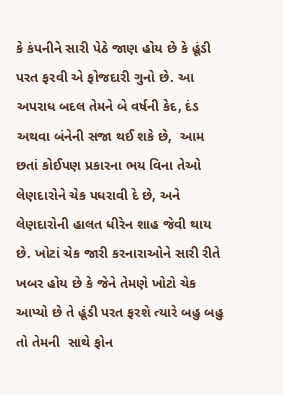કે કંપનીને સારી પેઠે જાણ હોય છે કે હૂંડી પરત ફરવી એ ફોજદારી ગુનો છે. આ અપરાધ બદલ તેમને બે વર્ષની કેદ, દંડ અથવા બંનેની સજા થઈ શકે છે,  આમ છતાં કોઈપણ પ્રકારના ભય વિના તેઓ લેણદારોને ચેક પધરાવી દે છે, અને લેણદારોની હાલત ધીરેન શાહ જેવી થાય છે. ખોટાં ચેક જારી કરનારાઓને સારી રીતે ખબર હોય છે કે જેને તેમણે ખોટો ચેક આપ્યો છે તે હૂંડી પરત ફરશે ત્યારે બહુ બહુ તો તેમની  સાથે ફોન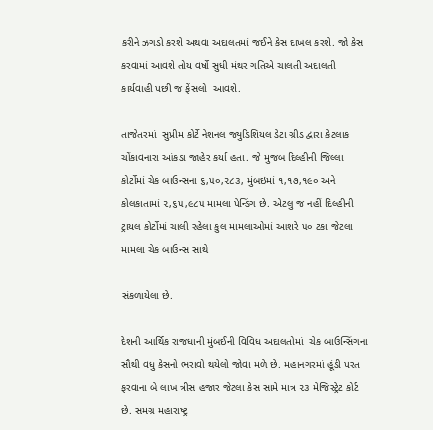કરીને ઝગડો કરશે અથવા અદાલતમાં જઈને કેસ દાખલ કરશે. જો કેસ કરવામાં આવશે તોય વર્ષો સુધી મંથર ગતિએ ચાલતી અદાલતી કાર્યવાહી પછી જ ફેંસલો  આવશે.

તાજેતરમાં  સુપ્રીમ કોર્ટે નેશનલ જ્યુડિશિયલ ડેટા ગ્રીડ દ્વારા કેટલાક ચોંકાવનારા આંકડા જાહેર કર્યા હતા. જે મુજબ દિલ્હીની જિલ્લા કોર્ટોમાં ચેક બાઉન્સના ૬,૫૦,૨૮૩, મુંબઇમાં ૧,૧૭,૧૯૦ અને કોલકાતામાં ૨,૬૫,૯૮૫ મામલા પેન્ડિંગ છે. એટલુ જ નહીં દિલ્હીની ટ્રાયલ કોર્ટોમાં ચાલી રહેલા કુલ મામલાઓમાં આશરે ૫૦ ટકા જેટલા મામલા ચેક બાઉન્સ સાથે

સંકળાયેલા છે.

દેશની આર્થિક રાજધાની મુંબઈની વિવિધ અદાલતોમાં  ચેક બાઉન્સિંગના સૌથી વધુ કેસનો ભરાવો થયેલો જોવા મળે છે. મહાનગરમાં હૂંડી પરત ફરવાના બે લાખ ત્રીસ હજાર જેટલા કેસ સામે માત્ર ૨૩ મેજિસ્ટ્રેટ કોર્ટ છે. સમગ્ર મહારાષ્ટ્ર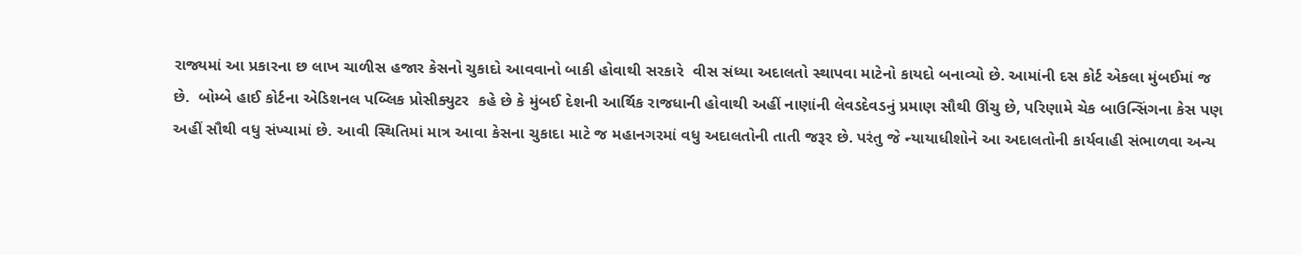રાજ્યમાં આ પ્રકારના છ લાખ ચાળીસ હજાર કેસનો ચુકાદો આવવાનો બાકી હોવાથી સરકારે  વીસ સંધ્યા અદાલતો સ્થાપવા માટેનો કાયદો બનાવ્યો છે. આમાંની દસ કોર્ટ એકલા મુંબઈમાં જ  છે.  બોમ્બે હાઈ કોર્ટના એડિશનલ પબ્લિક પ્રોસીક્યુટર  કહે છે કે મુંબઈ દેશની આર્થિક રાજધાની હોવાથી અહીં નાણાંની લેવડદેવડનું પ્રમાણ સૌથી ઊંચુ છે, પરિણામે ચેક બાઉન્સિંગના કેસ પણ અહીં સૌથી વધુ સંખ્યામાં છે. આવી સ્થિતિમાં માત્ર આવા કેસના ચુકાદા માટે જ મહાનગરમાં વધુ અદાલતોની તાતી જરૂર છે. પરંતુ જે ન્યાયાધીશોને આ અદાલતોની કાર્યવાહી સંભાળવા અન્ય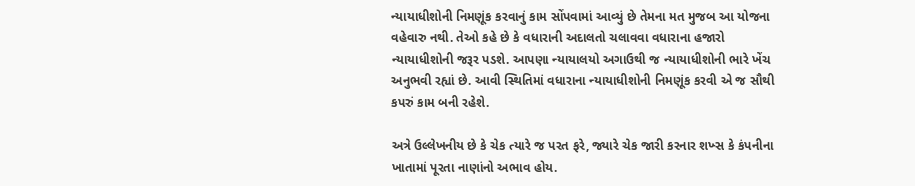ન્યાયાધીશોની નિમણૂંક કરવાનું કામ સોંપવામાં આવ્યું છે તેમના મત મુજબ આ યોજના વહેવારુ નથી. તેઓ કહે છે કે વધારાની અદાલતો ચલાવવા વધારાના હજારો ન્યાયાધીશોની જરૂર પડશે. આપણા ન્યાયાલયો અગાઉથી જ ન્યાયાધીશોની ભારે ખેંચ અનુભવી રહ્યાં છે. આવી સ્થિતિમાં વધારાના ન્યાયાધીશોની નિમણૂંક કરવી એ જ સૌથી કપરું કામ બની રહેશે.

અત્રે ઉલ્લેખનીય છે કે ચેક ત્યારે જ પરત ફરે, જ્યારે ચેક જારી કરનાર શખ્સ કે કંપનીના ખાતામાં પૂરતા નાણાંનો અભાવ હોય.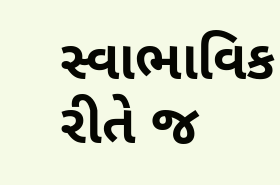સ્વાભાવિક રીતે જ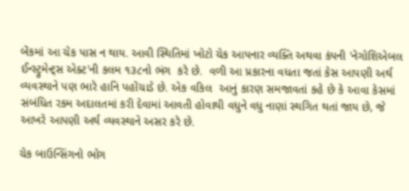બેંકમાં આ ચેક પાસ ન થાય. આવી સ્થિતિમાં ખોટો ચેક આપનાર વ્યક્તિ અથવા કંપની 'નેગોશિએબલ ઈન્સ્ટ્રુમેન્ટ્સ એક્ટ'ની કલમ ૧૩૮નો ભંગ  કરે છે.  વળી આ પ્રકારના વધતા જતાં કેસ આપણી અર્થ વ્યવસ્થાને પણ ભારે હાનિ પહોંચાડે છે. એક વકિલ  આનું કારણ સમજાવતાં કહે છે કે આવા કેસમાં સંબંધિત રકમ અદાલતમાં કરી દેવામાં આવતી હોવાથી વધુને વધુ નાણાં સ્થગિત થતાં જાય છે, જે આખરે આપણી અર્થ વ્યવસ્થાને અસર કરે છે.

ચેક બાઉન્સિંગનો ભોગ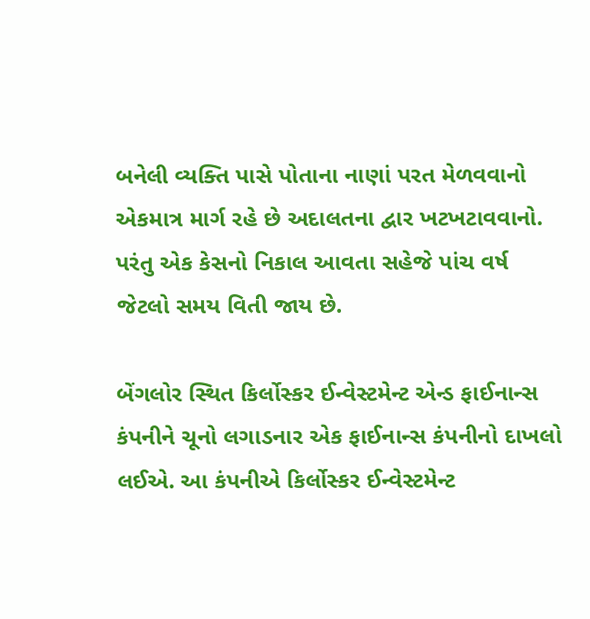બનેલી વ્યક્તિ પાસે પોતાના નાણાં પરત મેળવવાનો એકમાત્ર માર્ગ રહે છે અદાલતના દ્વાર ખટખટાવવાનો. પરંતુ એક કેસનો નિકાલ આવતા સહેજે પાંચ વર્ષ જેટલો સમય વિતી જાય છે.

બેંગલોર સ્થિત કિર્લોસ્કર ઈન્વેસ્ટમેન્ટ એન્ડ ફાઈનાન્સ કંપનીને ચૂનો લગાડનાર એક ફાઈનાન્સ કંપનીનો દાખલો લઈએ. આ કંપનીએ કિર્લોસ્કર ઈન્વેસ્ટમેન્ટ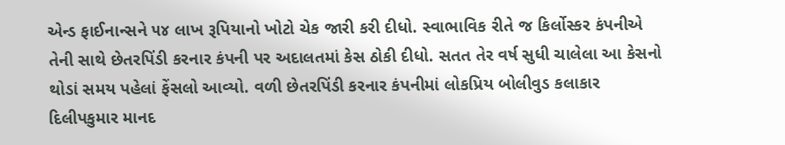એન્ડ ફાઈનાન્સને ૫૪ લાખ રૂપિયાનો ખોટો ચેક જારી કરી દીધો. સ્વાભાવિક રીતે જ કિર્લોસ્કર કંપનીએ તેની સાથે છેતરપિંડી કરનાર કંપની પર અદાલતમાં કેસ ઠોકી દીધો. સતત તેર વર્ષ સુધી ચાલેલા આ કેસનો થોડાં સમય પહેલાં ફેંસલો આવ્યો. વળી છેતરપિંડી કરનાર કંપનીમાં લોકપ્રિય બોલીવુડ કલાકાર દિલીપકુમાર માનદ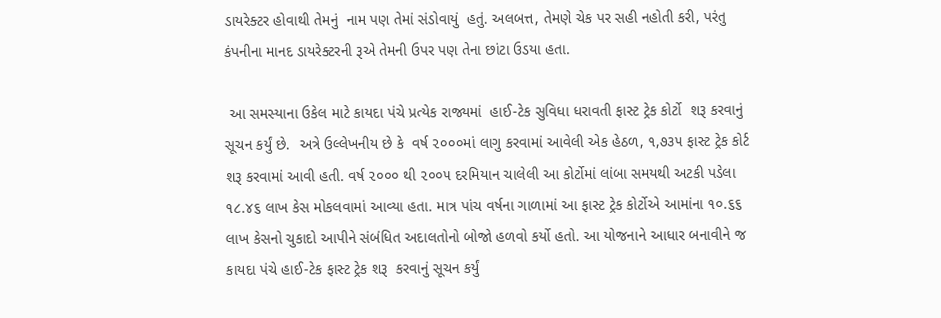ડાયરેક્ટર હોવાથી તેમનું  નામ પણ તેમાં સંડોવાયું  હતું. અલબત્ત, તેમણે ચેક પર સહી નહોતી કરી, પરંતુ કંપનીના માનદ ડાયરેક્ટરની રૂએ તેમની ઉપર પણ તેના છાંટા ઉડયા હતા.

 આ સમસ્યાના ઉકેલ માટે કાયદા પંચે પ્રત્યેક રાજ્યમાં  હાઈ-ટેક સુવિધા ધરાવતી ફાસ્ટ ટ્રેક કોર્ટો  શરૂ કરવાનું સૂચન કર્યું છે.  અત્રે ઉલ્લેખનીય છે કે  વર્ષ ૨૦૦૦માં લાગુ કરવામાં આવેલી એક હેઠળ, ૧,૭૩૫ ફાસ્ટ ટ્રેક કોર્ટ શરૂ કરવામાં આવી હતી. વર્ષ ૨૦૦૦ થી ૨૦૦૫ દરમિયાન ચાલેલી આ કોર્ટોમાં લાંબા સમયથી અટકી પડેલા ૧૮.૪૬ લાખ કેસ મોકલવામાં આવ્યા હતા. માત્ર પાંચ વર્ષના ગાળામાં આ ફાસ્ટ ટ્રેક કોર્ટોએ આમાંના ૧૦.૬૬ લાખ કેસનો ચુકાદો આપીને સંબંધિત અદાલતોનો બોજો હળવો કર્યો હતો. આ યોજનાને આધાર બનાવીને જ કાયદા પંચે હાઈ-ટેક ફાસ્ટ ટ્રેક શરૂ  કરવાનું સૂચન કર્યું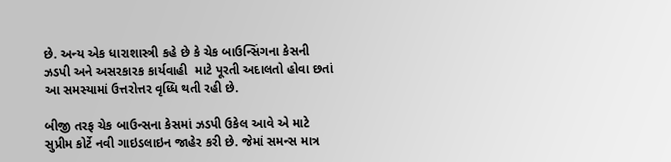છે. અન્ય એક ધારાશાસ્ત્રી કહે છે કે ચેક બાઉન્સિંગના કેસની ઝડપી અને અસરકારક કાર્યવાહી  માટે પૂરતી અદાલતો હોવા છતાં આ સમસ્યામાં ઉત્તરોત્તર વૃધ્ધિ થતી રહી છે.

બીજી તરફ ચેક બાઉન્સના કેસમાં ઝડપી ઉકેલ આવે એ માટે સુપ્રીમ કોર્ટે નવી ગાઇડલાઇન જાહેર કરી છે. જેમાં સમન્સ માત્ર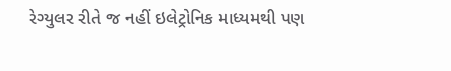રેગ્યુલર રીતે જ નહીં ઇલેટ્રોનિક માધ્યમથી પણ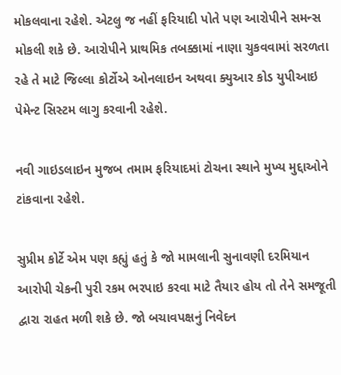મોકલવાના રહેશે. એટલુ જ નહીં ફરિયાદી પોતે પણ આરોપીને સમન્સ મોકલી શકે છે. આરોપીને પ્રાથમિક તબક્કામાં નાણા ચુકવવામાં સરળતા રહે તે માટે જિલ્લા કોર્ટોએ ઓનલાઇન અથવા ક્યુઆર કોડ યુપીઆઇ પેમેન્ટ સિસ્ટમ લાગુ કરવાની રહેશે.

નવી ગાઇડલાઇન મુજબ તમામ ફરિયાદમાં ટોચના સ્થાને મુખ્ય મુદ્દાઓને ટાંકવાના રહેશે.

સુપ્રીમ કોર્ટે એમ પણ કહ્યું હતું કે જો મામલાની સુનાવણી દરમિયાન આરોપી ચેકની પુરી રકમ ભરપાઇ કરવા માટે તૈયાર હોય તો તેને સમજૂતી દ્વારા રાહત મળી શકે છે. જો બચાવપક્ષનું નિવેદન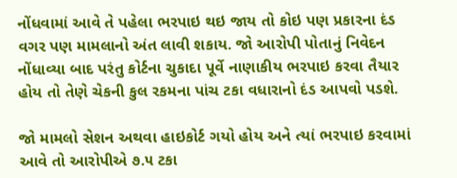નોંધવામાં આવે તે પહેલા ભરપાઇ થઇ જાય તો કોઇ પણ પ્રકારના દંડ વગર પણ મામલાનો અંત લાવી શકાય. જો આરોપી પોતાનું નિવેદન નોંધાવ્યા બાદ પરંતુ કોર્ટના ચુકાદા પૂર્વે નાણાકીય ભરપાઇ કરવા તૈયાર હોય તો તેણે ચેકની કુલ રકમના પાંચ ટકા વધારાનો દંડ આપવો પડશે.

જો મામલો સેશન અથવા હાઇકોર્ટ ગયો હોય અને ત્યાં ભરપાઇ કરવામાં આવે તો આરોપીએ ૭.૫ ટકા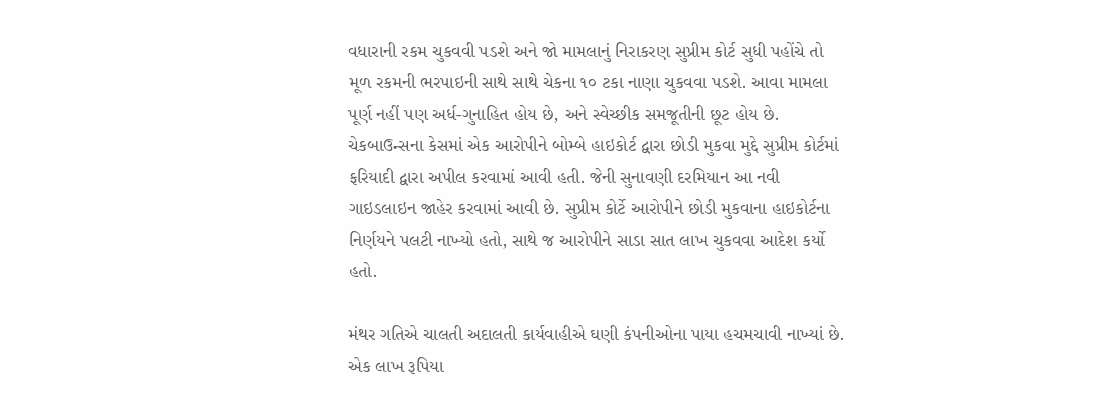વધારાની રકમ ચુકવવી પડશે અને જો મામલાનું નિરાકરણ સુપ્રીમ કોર્ટ સુધી પહોંચે તો મૂળ રકમની ભરપાઇની સાથે સાથે ચેકના ૧૦ ટકા નાણા ચુકવવા પડશે. આવા મામલા પૂર્ણ નહીં પણ અર્ધ-ગુનાહિત હોય છે, અને સ્વેચ્છીક સમજૂતીની છૂટ હોય છે. ચેકબાઉન્સના કેસમાં એક આરોપીને બોમ્બે હાઇકોર્ટ દ્વારા છોડી મુકવા મુદ્દે સુપ્રીમ કોર્ટમાં ફરિયાદી દ્વારા અપીલ કરવામાં આવી હતી. જેની સુનાવણી દરમિયાન આ નવી ગાઇડલાઇન જાહેર કરવામાં આવી છે. સુપ્રીમ કોર્ટે આરોપીને છોડી મુકવાના હાઇકોર્ટના નિર્ણયને પલટી નાખ્યો હતો, સાથે જ આરોપીને સાડા સાત લાખ ચુકવવા આદેશ કર્યો હતો.

મંથર ગતિએ ચાલતી અદાલતી કાર્યવાહીએ ઘણી કંપનીઓના પાયા હચમચાવી નાખ્યાં છે.  એક લાખ રૂપિયા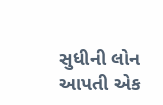સુધીની લોન આપતી એક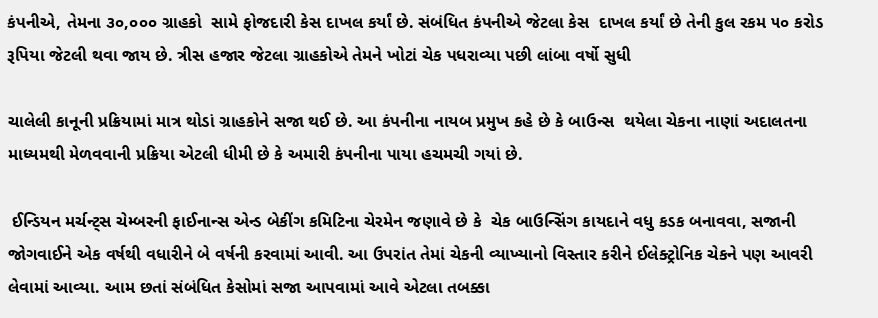કંપનીએ, તેમના ૩૦,૦૦૦ ગ્રાહકો  સામે ફોજદારી કેસ દાખલ કર્યાં છે. સંબંધિત કંપનીએ જેટલા કેસ  દાખલ કર્યાં છે તેની કુલ રકમ ૫૦ કરોડ રૂપિયા જેટલી થવા જાય છે. ત્રીસ હજાર જેટલા ગ્રાહકોએ તેમને ખોટાં ચેક પધરાવ્યા પછી લાંબા વર્ષો સુધી

ચાલેલી કાનૂની પ્રક્રિયામાં માત્ર થોડાં ગ્રાહકોને સજા થઈ છે. આ કંપનીના નાયબ પ્રમુખ કહે છે કે બાઉન્સ  થયેલા ચેકના નાણાં અદાલતના માધ્યમથી મેળવવાની પ્રક્રિયા એટલી ધીમી છે કે અમારી કંપનીના પાયા હચમચી ગયાં છે.

 ઈન્ડિયન મર્ચન્ટ્સ ચેમ્બરની ફાઈનાન્સ એન્ડ બેકીંગ કમિટિના ચેરમેન જણાવે છે કે  ચેક બાઉન્સિંગ કાયદાને વધુ કડક બનાવવા, સજાની  જોગવાઈને એક વર્ષથી વધારીને બે વર્ષની કરવામાં આવી. આ ઉપરાંત તેમાં ચેકની વ્યાખ્યાનો વિસ્તાર કરીને ઈલેક્ટ્રોનિક ચેકને પણ આવરી લેવામાં આવ્યા. આમ છતાં સંબંધિત કેસોમાં સજા આપવામાં આવે એટલા તબક્કા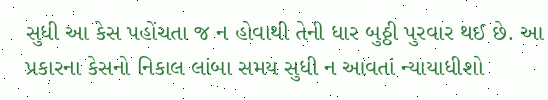સુધી આ કેસ પહોંચતા જ ન હોવાથી તેની ધાર બુઠ્ઠી પુરવાર થઈ છે. આ પ્રકારના કેસનો નિકાલ લાંબા સમય સુધી ન આવતાં ન્યાયાધીશો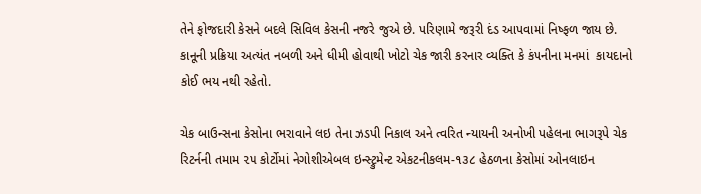તેને ફોજદારી કેસને બદલે સિવિલ કેસની નજરે જુએ છે. પરિણામે જરૂરી દંડ આપવામાં નિષ્ફળ જાય છે.  કાનૂની પ્રક્રિયા અત્યંત નબળી અને ધીમી હોવાથી ખોટો ચેક જારી કરનાર વ્યક્તિ કે કંપનીના મનમાં  કાયદાનો કોઈ ભય નથી રહેતો.

ચેક બાઉન્સના કેસોના ભરાવાને લઇ તેના ઝડપી નિકાલ અને ત્વરિત ન્યાયની અનોખી પહેલના ભાગરૂપે ચેક રિટર્નની તમામ ૨૫ કોર્ટોમાં નેગોશીએબલ ઇન્સ્ટ્રુમેન્ટ એકટનીકલમ-૧૩૮ હેઠળના કેસોમાં ઓનલાઇન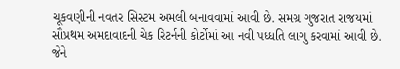ચૂકવણીની નવતર સિસ્ટમ અમલી બનાવવામાં આવી છે. સમગ્ર ગુજરાત રાજયમાં સૌપ્રથમ અમદાવાદની ચેક રિટર્નની કોર્ટોમાં આ નવી પધ્ધતિ લાગુ કરવામાં આવી છે. જેને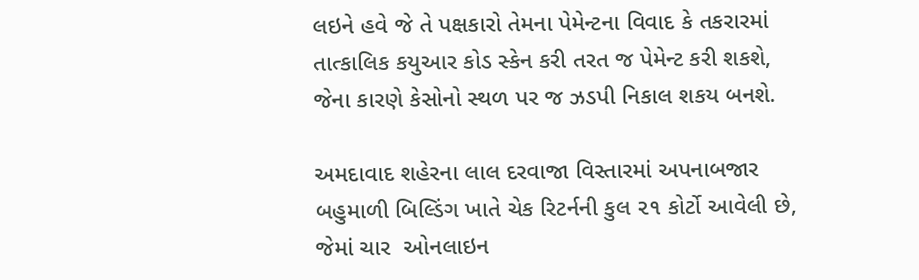લઇને હવે જે તે પક્ષકારો તેમના પેમેન્ટના વિવાદ કે તકરારમાં તાત્કાલિક કયુઆર કોડ સ્કેન કરી તરત જ પેમેન્ટ કરી શકશે, જેના કારણે કેસોનો સ્થળ પર જ ઝડપી નિકાલ શકય બનશે.

અમદાવાદ શહેરના લાલ દરવાજા વિસ્તારમાં અપનાબજાર બહુમાળી બિલ્ડિંગ ખાતે ચેક રિટર્નની કુલ ૨૧ કોર્ટો આવેલી છે, જેમાં ચાર  ઓનલાઇન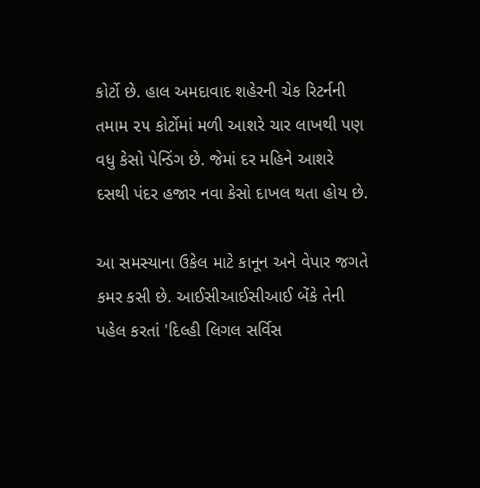કોર્ટો છે. હાલ અમદાવાદ શહેરની ચેક રિટર્નની તમામ ૨૫ કોર્ટોમાં મળી આશરે ચાર લાખથી પણ વધુ કેસો પેન્ડિંગ છે. જેમાં દર મહિને આશરે દસથી પંદર હજાર નવા કેસો દાખલ થતા હોય છે.

આ સમસ્યાના ઉકેલ માટે કાનૂન અને વેપાર જગતે કમર કસી છે. આઈસીઆઈસીઆઈ બેંકે તેની પહેલ કરતાં 'દિલ્હી લિગલ સર્વિસ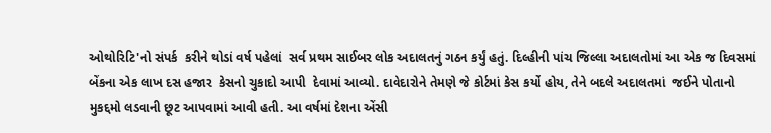ઓથોરિટિ'નો સંપર્ક  કરીને થોડાં વર્ષ પહેલાં  સર્વ પ્રથમ સાઈબર લોક અદાલતનું ગઠન કર્યું હતું. દિલ્હીની પાંચ જિલ્લા અદાલતોમાં આ એક જ દિવસમાં બેંકના એક લાખ દસ હજાર  કેસનો ચુકાદો આપી  દેવામાં આવ્યો. દાવેદારોને તેમણે જે કોર્ટમાં કેસ કર્યો હોય, તેને બદલે અદાલતમાં  જઈને પોતાનો મુકદ્દમો લડવાની છૂટ આપવામાં આવી હતી. આ વર્ષમાં દેશના એંસી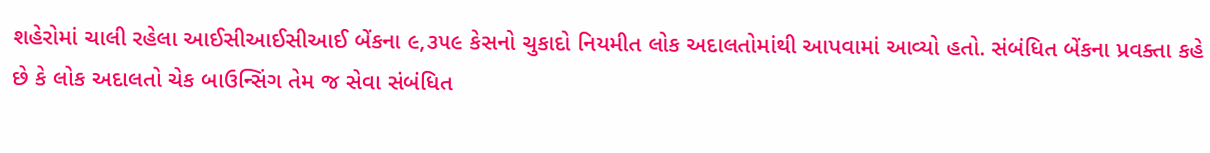શહેરોમાં ચાલી રહેલા આઈસીઆઈસીઆઈ બેંકના ૯,૩૫૯ કેસનો ચુકાદો નિયમીત લોક અદાલતોમાંથી આપવામાં આવ્યો હતો. સંબંધિત બેંકના પ્રવક્તા કહે છે કે લોક અદાલતો ચેક બાઉન્સિંગ તેમ જ સેવા સંબંધિત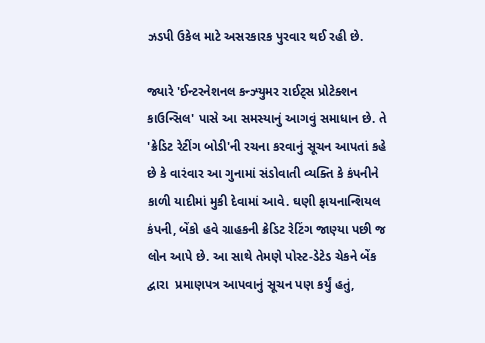ઝડપી ઉકેલ માટે અસરકારક પુરવાર થઈ રહી છે.

જ્યારે 'ઈન્ટરનેશનલ કન્ઝ્યુમર રાઈટ્સ પ્રોટેક્શન કાઉન્સિલ' પાસે આ સમસ્યાનું આગવું સમાધાન છે. તે 'ક્રેડિટ રેટીંગ બોડી'ની રચના કરવાનું સૂચન આપતાં કહે છે કે વારંવાર આ ગુનામાં સંડોવાતી વ્યક્તિ કે કંપનીને કાળી યાદીમાં મુકી દેવામાં આવે. ઘણી ફાયનાન્શિયલ કંપની, બેંકો હવે ગ્રાહકની ક્રેડિટ રેટિંગ જાણ્યા પછી જ લોન આપે છે. આ સાથે તેમણે પોસ્ટ-ડેટેડ ચેકને બેંક દ્વારા  પ્રમાણપત્ર આપવાનું સૂચન પણ કર્યું હતું,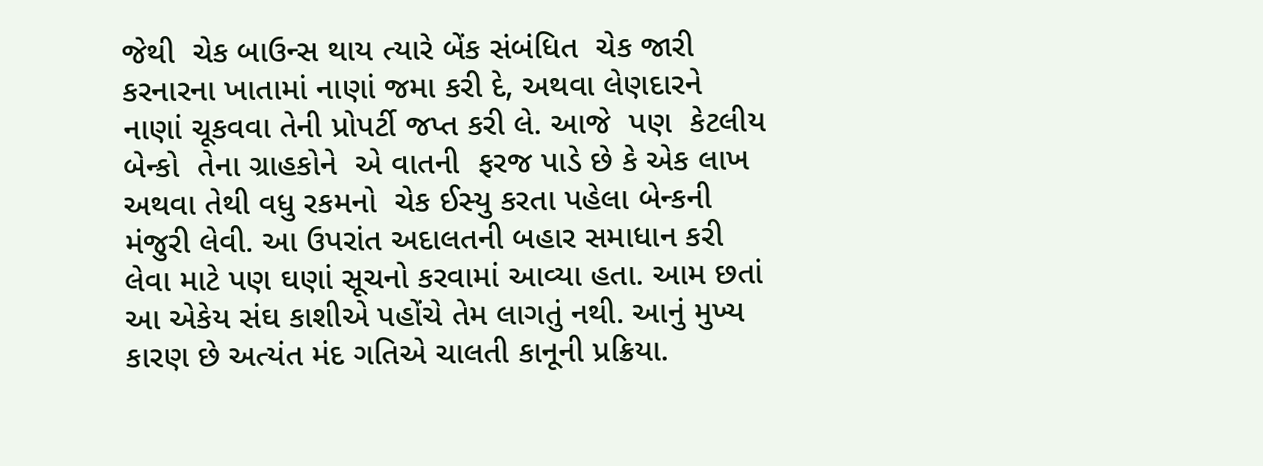જેથી  ચેક બાઉન્સ થાય ત્યારે બેંક સંબંધિત  ચેક જારી કરનારના ખાતામાં નાણાં જમા કરી દે, અથવા લેણદારને નાણાં ચૂકવવા તેની પ્રોપર્ટી જપ્ત કરી લે. આજે  પણ  કેટલીય બેન્કો  તેના ગ્રાહકોને  એ વાતની  ફરજ પાડે છે કે એક લાખ અથવા તેથી વધુ રકમનો  ચેક ઈસ્યુ કરતા પહેલા બેન્કની મંજુરી લેવી. આ ઉપરાંત અદાલતની બહાર સમાધાન કરી લેવા માટે પણ ઘણાં સૂચનો કરવામાં આવ્યા હતા. આમ છતાં આ એકેય સંઘ કાશીએ પહોંચે તેમ લાગતું નથી. આનું મુખ્ય કારણ છે અત્યંત મંદ ગતિએ ચાલતી કાનૂની પ્રક્રિયા.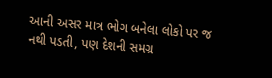આની અસર માત્ર ભોગ બનેલા લોકો પર જ નથી પડતી, પણ દેશની સમગ્ર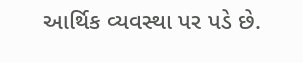આર્થિક વ્યવસ્થા પર પડે છે.